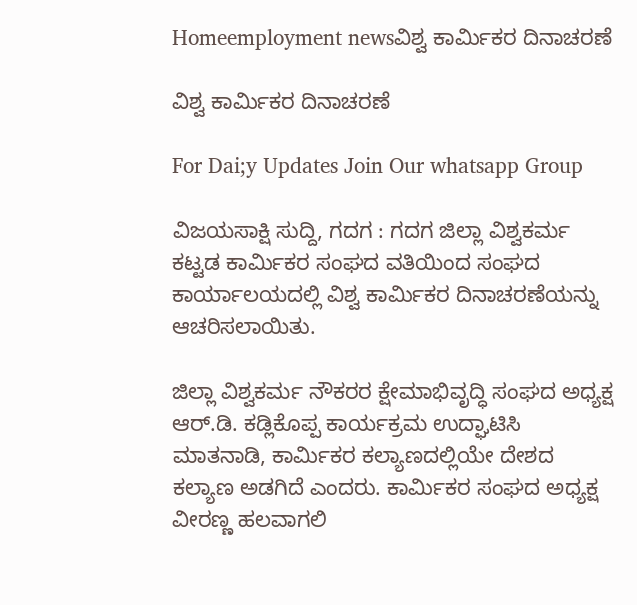Homeemployment newsವಿಶ್ವ ಕಾರ್ಮಿಕರ ದಿನಾಚರಣೆ

ವಿಶ್ವ ಕಾರ್ಮಿಕರ ದಿನಾಚರಣೆ

For Dai;y Updates Join Our whatsapp Group

ವಿಜಯಸಾಕ್ಷಿ ಸುದ್ದಿ, ಗದಗ : ಗದಗ ಜಿಲ್ಲಾ ವಿಶ್ವಕರ್ಮ ಕಟ್ಟಡ ಕಾರ್ಮಿಕರ ಸಂಘದ ವತಿಯಿಂದ ಸಂಘದ ಕಾರ್ಯಾಲಯದಲ್ಲಿ ವಿಶ್ವ ಕಾರ್ಮಿಕರ ದಿನಾಚರಣೆಯನ್ನು ಆಚರಿಸಲಾಯಿತು.

ಜಿಲ್ಲಾ ವಿಶ್ವಕರ್ಮ ನೌಕರರ ಕ್ಷೇಮಾಭಿವೃದ್ಧಿ ಸಂಘದ ಅಧ್ಯಕ್ಷ ಆರ್.ಡಿ. ಕಡ್ಲಿಕೊಪ್ಪ ಕಾರ್ಯಕ್ರಮ ಉದ್ಘಾಟಿಸಿ ಮಾತನಾಡಿ, ಕಾರ್ಮಿಕರ ಕಲ್ಯಾಣದಲ್ಲಿಯೇ ದೇಶದ ಕಲ್ಯಾಣ ಅಡಗಿದೆ ಎಂದರು. ಕಾರ್ಮಿಕರ ಸಂಘದ ಅಧ್ಯಕ್ಷ ವೀರಣ್ಣ ಹಲವಾಗಲಿ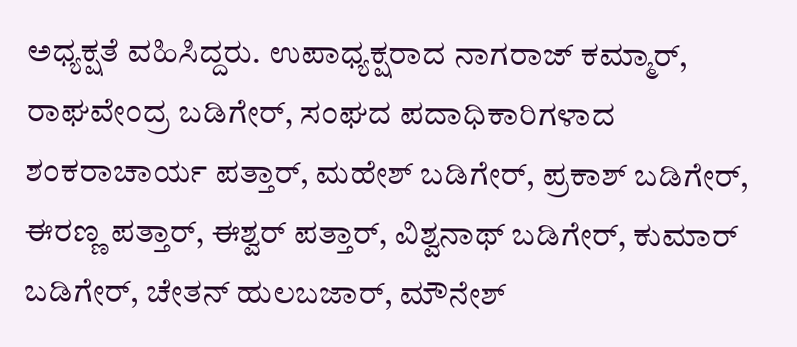ಅಧ್ಯಕ್ಷತೆ ವಹಿಸಿದ್ದರು. ಉಪಾಧ್ಯಕ್ಷರಾದ ನಾಗರಾಜ್ ಕಮ್ಮಾರ್, ರಾಘವೇಂದ್ರ ಬಡಿಗೇರ್, ಸಂಘದ ಪದಾಧಿಕಾರಿಗಳಾದ ಶಂಕರಾಚಾರ್ಯ ಪತ್ತಾರ್, ಮಹೇಶ್ ಬಡಿಗೇರ್, ಪ್ರಕಾಶ್ ಬಡಿಗೇರ್, ಈರಣ್ಣ ಪತ್ತಾರ್, ಈಶ್ವರ್ ಪತ್ತಾರ್, ವಿಶ್ವನಾಥ್ ಬಡಿಗೇರ್, ಕುಮಾರ್ ಬಡಿಗೇರ್, ಚೇತನ್ ಹುಲಬಜಾರ್, ಮೌನೇಶ್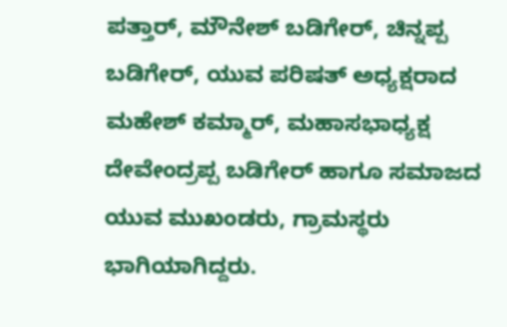ಪತ್ತಾರ್, ಮೌನೇಶ್ ಬಡಿಗೇರ್, ಚಿನ್ನಪ್ಪ ಬಡಿಗೇರ್, ಯುವ ಪರಿಷತ್ ಅಧ್ಯಕ್ಷರಾದ ಮಹೇಶ್ ಕಮ್ಮಾರ್, ಮಹಾಸಭಾಧ್ಯಕ್ಷ ದೇವೇಂದ್ರಪ್ಪ ಬಡಿಗೇರ್ ಹಾಗೂ ಸಮಾಜದ ಯುವ ಮುಖಂಡರು, ಗ್ರಾಮಸ್ಥರು ಭಾಗಿಯಾಗಿದ್ದರು.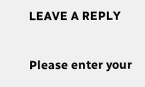LEAVE A REPLY

Please enter your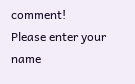comment!
Please enter your name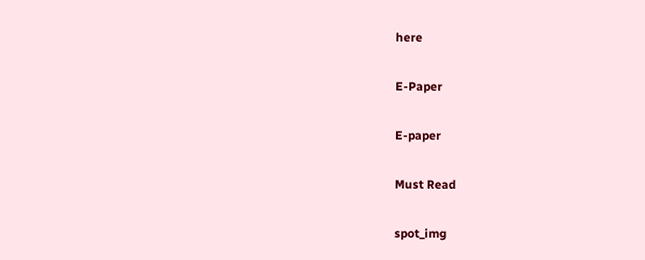here

E-Paper

E-paper

Must Read

spot_img